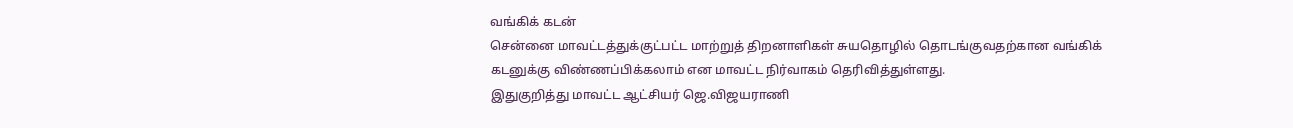வங்கிக் கடன்
சென்னை மாவட்டத்துக்குட்பட்ட மாற்றுத் திறனாளிகள் சுயதொழில் தொடங்குவதற்கான வங்கிக் கடனுக்கு விண்ணப்பிக்கலாம் என மாவட்ட நிர்வாகம் தெரிவித்துள்ளது.
இதுகுறித்து மாவட்ட ஆட்சியர் ஜெ.விஜயராணி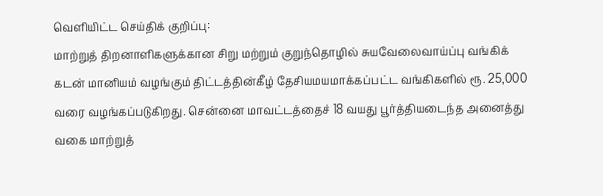வெளியிட்ட செய்திக் குறிப்பு:
மாற்றுத் திறனாளிகளுக்கான சிறு மற்றும் குறுந்தொழில் சுயவேலைவாய்ப்பு வங்கிக் கடன் மானியம் வழங்கும் திட்டத்தின்கீழ் தேசியமயமாக்கப்பட்ட வங்கிகளில் ரூ. 25,000 வரை வழங்கப்படுகிறது. சென்னை மாவட்டத்தைச் 18 வயது பூர்த்தியடைந்த அனைத்து வகை மாற்றுத்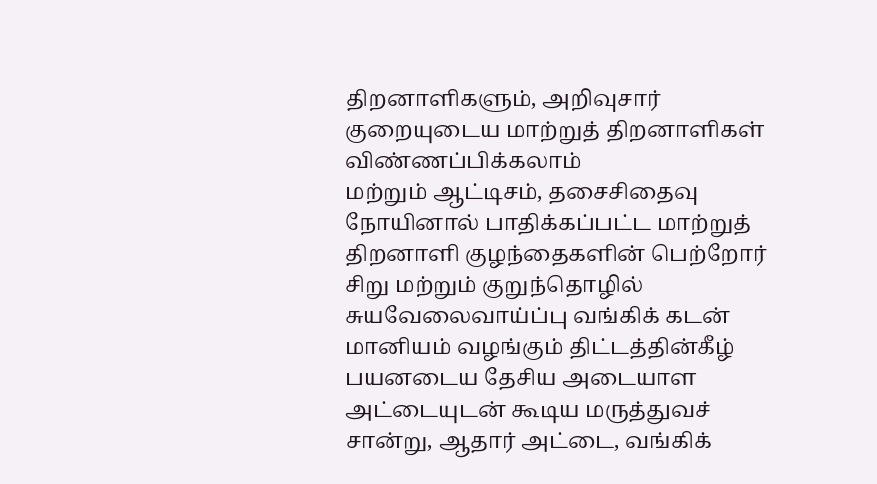திறனாளிகளும், அறிவுசார் குறையுடைய மாற்றுத் திறனாளிகள் விண்ணப்பிக்கலாம்
மற்றும் ஆட்டிசம், தசைசிதைவு நோயினால் பாதிக்கப்பட்ட மாற்றுத் திறனாளி குழந்தைகளின் பெற்றோர் சிறு மற்றும் குறுந்தொழில் சுயவேலைவாய்ப்பு வங்கிக் கடன் மானியம் வழங்கும் திட்டத்தின்கீழ் பயனடைய தேசிய அடையாள அட்டையுடன் கூடிய மருத்துவச் சான்று, ஆதார் அட்டை, வங்கிக்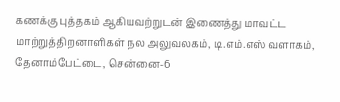கணக்கு புத்தகம் ஆகியவற்றுடன் இணைத்து மாவட்ட மாற்றுத்திறனாளிகள் நல அலுவலகம், டி.எம்.எஸ் வளாகம், தேனாம்பேட்டை, சென்னை-6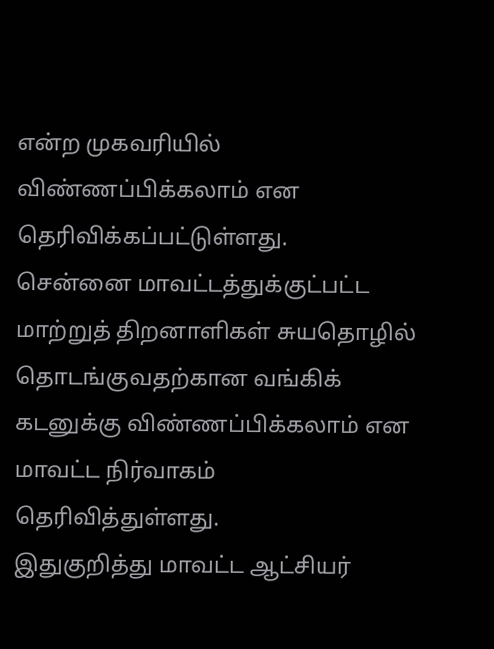என்ற முகவரியில் விண்ணப்பிக்கலாம் என தெரிவிக்கப்பட்டுள்ளது.
சென்னை மாவட்டத்துக்குட்பட்ட மாற்றுத் திறனாளிகள் சுயதொழில் தொடங்குவதற்கான வங்கிக் கடனுக்கு விண்ணப்பிக்கலாம் என மாவட்ட நிர்வாகம் தெரிவித்துள்ளது.
இதுகுறித்து மாவட்ட ஆட்சியர்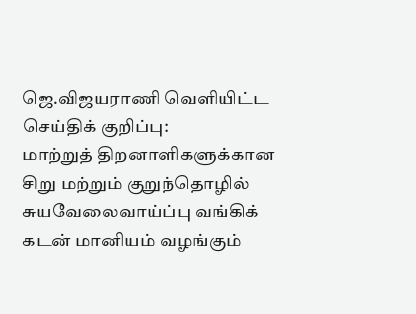ஜெ.விஜயராணி வெளியிட்ட செய்திக் குறிப்பு:
மாற்றுத் திறனாளிகளுக்கான சிறு மற்றும் குறுந்தொழில் சுயவேலைவாய்ப்பு வங்கிக் கடன் மானியம் வழங்கும்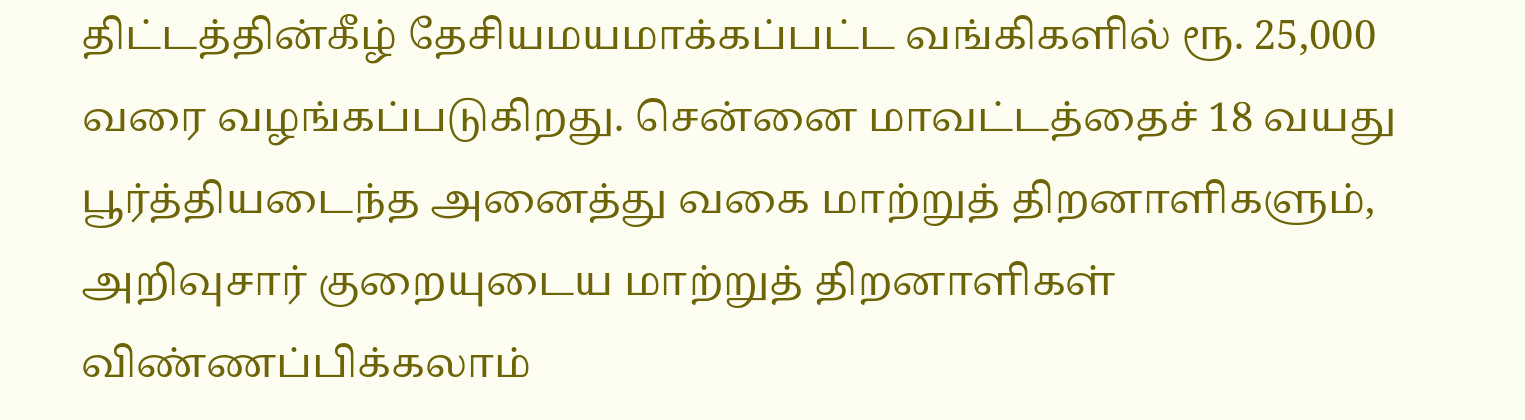திட்டத்தின்கீழ் தேசியமயமாக்கப்பட்ட வங்கிகளில் ரூ. 25,000 வரை வழங்கப்படுகிறது. சென்னை மாவட்டத்தைச் 18 வயது பூர்த்தியடைந்த அனைத்து வகை மாற்றுத் திறனாளிகளும், அறிவுசார் குறையுடைய மாற்றுத் திறனாளிகள் விண்ணப்பிக்கலாம்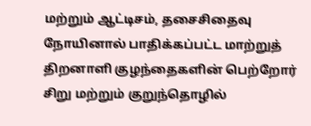மற்றும் ஆட்டிசம், தசைசிதைவு நோயினால் பாதிக்கப்பட்ட மாற்றுத் திறனாளி குழந்தைகளின் பெற்றோர் சிறு மற்றும் குறுந்தொழில்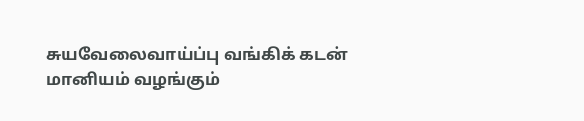சுயவேலைவாய்ப்பு வங்கிக் கடன் மானியம் வழங்கும்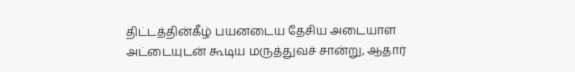திட்டத்தின்கீழ் பயனடைய தேசிய அடையாள அட்டையுடன் கூடிய மருத்துவச் சான்று, ஆதார்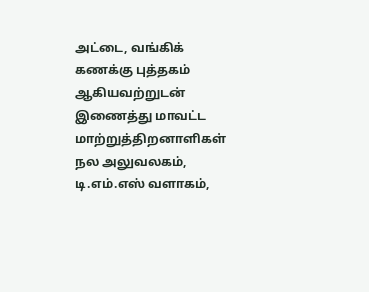அட்டை, வங்கிக் கணக்கு புத்தகம் ஆகியவற்றுடன் இணைத்து மாவட்ட மாற்றுத்திறனாளிகள் நல அலுவலகம், டி.எம்.எஸ் வளாகம்,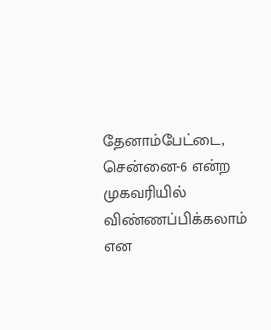தேனாம்பேட்டை, சென்னை-6 என்ற முகவரியில் விண்ணப்பிக்கலாம் என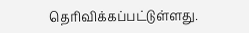தெரிவிக்கப்பட்டுள்ளது.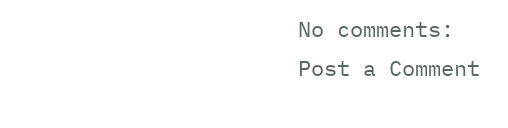No comments:
Post a Comment